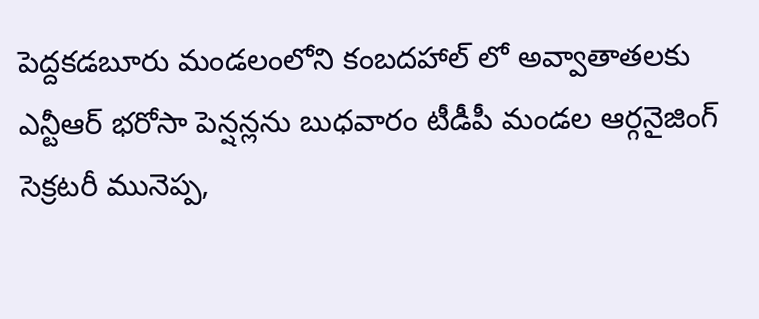పెద్దకడబూరు మండలంలోని కంబదహాల్ లో అవ్వాతాతలకు ఎన్టీఆర్ భరోసా పెన్షన్లను బుధవారం టీడీపీ మండల ఆర్గనైజింగ్ సెక్రటరీ మునెప్ప,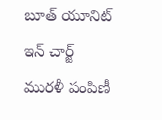బూత్ యూనిట్ ఇన్ చార్జ్ మురళీ పంపిణీ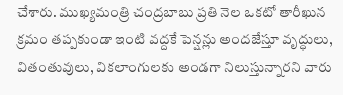చేశారు. ముఖ్యమంత్రి చంద్రబాబు ప్రతి నెల ఒకటో తారీఖున క్రమం తప్పకుండా ఇంటి వద్దకే పెన్షన్లు అందజేస్తూ వృద్ధులు, వితంతువులు, వికలాంగులకు అండగా నిలుస్తున్నారని వారు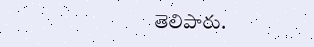తెలిపారు.